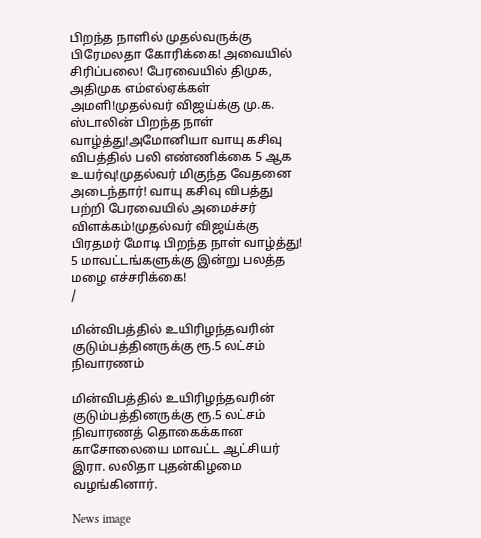பிறந்த நாளில் முதல்வருக்கு பிரேமலதா கோரிக்கை! அவையில் சிரிப்பலை! பேரவையில் திமுக, அதிமுக எம்எல்ஏக்கள் அமளி!முதல்வர் விஜய்க்கு மு.க. ஸ்டாலின் பிறந்த நாள் வாழ்த்து!அமோனியா வாயு கசிவு விபத்தில் பலி எண்ணிக்கை 5 ஆக உயர்வு!முதல்வர் மிகுந்த வேதனை அடைந்தார்! வாயு கசிவு விபத்து பற்றி பேரவையில் அமைச்சர் விளக்கம்!முதல்வர் விஜய்க்கு பிரதமர் மோடி பிறந்த நாள் வாழ்த்து! 5 மாவட்டங்களுக்கு இன்று பலத்த மழை எச்சரிக்கை!
/

மின்விபத்தில் உயிரிழந்தவரின் குடும்பத்தினருக்கு ரூ.5 லட்சம் நிவாரணம்

மின்விபத்தில் உயிரிழந்தவரின் குடும்பத்தினருக்கு ரூ.5 லட்சம் நிவாரணத் தொகைக்கான காசோலையை மாவட்ட ஆட்சியர் இரா. லலிதா புதன்கிழமை வழங்கினார்.

News image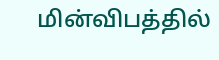மின்விபத்தில்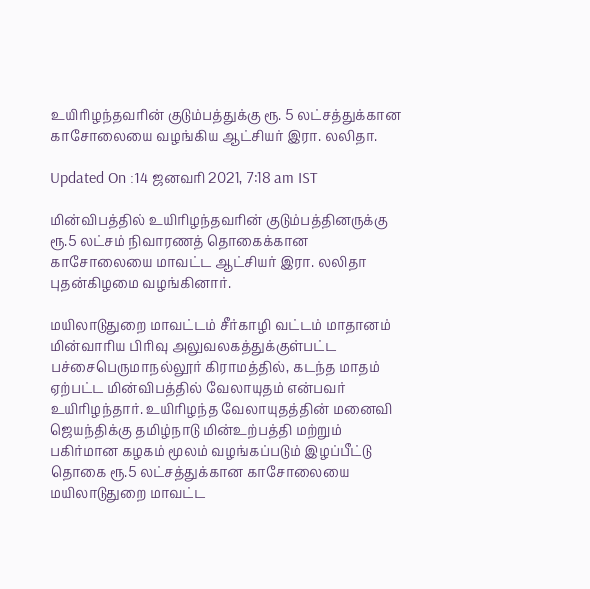உயிரிழந்தவரின் குடும்பத்துக்கு ரூ. 5 லட்சத்துக்கான காசோலையை வழங்கிய ஆட்சியர் இரா. லலிதா.

Updated On :14 ஜனவரி 2021, 7:18 am IST

மின்விபத்தில் உயிரிழந்தவரின் குடும்பத்தினருக்கு ரூ.5 லட்சம் நிவாரணத் தொகைக்கான காசோலையை மாவட்ட ஆட்சியர் இரா. லலிதா புதன்கிழமை வழங்கினார்.

மயிலாடுதுறை மாவட்டம் சீர்காழி வட்டம் மாதானம் மின்வாரிய பிரிவு அலுவலகத்துக்குள்பட்ட பச்சைபெருமாநல்லூர் கிராமத்தில், கடந்த மாதம் ஏற்பட்ட மின்விபத்தில் வேலாயுதம் என்பவர் உயிரிழந்தார். உயிரிழந்த வேலாயுதத்தின் மனைவி ஜெயந்திக்கு தமிழ்நாடு மின்உற்பத்தி மற்றும் பகிர்மான கழகம் மூலம் வழங்கப்படும் இழப்பீட்டு தொகை ரூ.5 லட்சத்துக்கான காசோலையை மயிலாடுதுறை மாவட்ட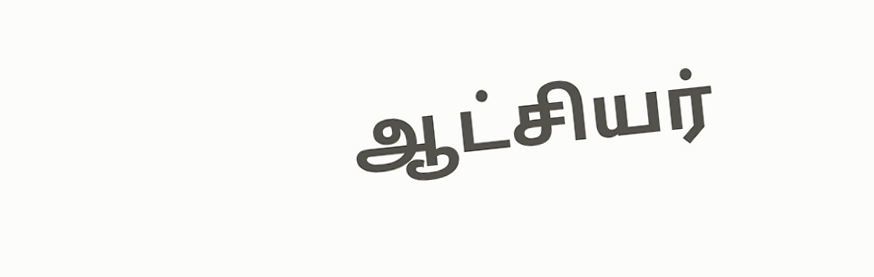ஆட்சியர்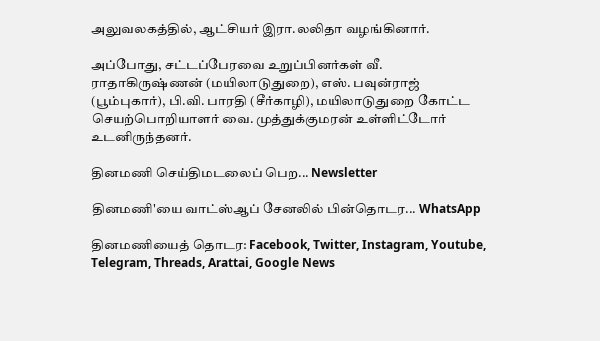அலுவலகத்தில், ஆட்சியர் இரா.லலிதா வழங்கினார்.

அப்போது, சட்டப்பேரவை உறுப்பினர்கள் வீ. ராதாகிருஷ்ணன் (மயிலாடுதுறை), எஸ். பவுன்ராஜ் (பூம்புகார்), பி.வி. பாரதி (சீர்காழி), மயிலாடுதுறை கோட்ட செயற்பொறியாளர் வை. முத்துக்குமரன் உள்ளிட்டோர் உடனிருந்தனர்.

தினமணி செய்திமடலைப் பெற... Newsletter

தினமணி'யை வாட்ஸ்ஆப் சேனலில் பின்தொடர... WhatsApp

தினமணியைத் தொடர: Facebook, Twitter, Instagram, Youtube, Telegram, Threads, Arattai, Google News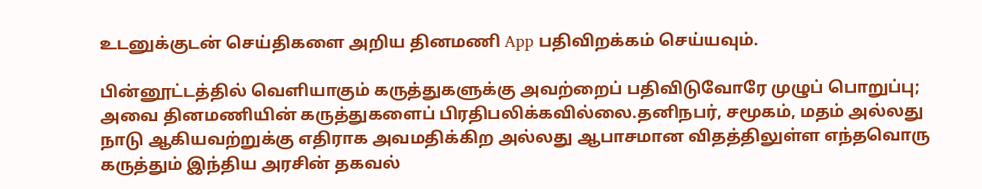உடனுக்குடன் செய்திகளை அறிய தினமணி App பதிவிறக்கம் செய்யவும்.

பின்னூட்டத்தில் வெளியாகும் கருத்துகளுக்கு அவற்றைப் பதிவிடுவோரே முழுப் பொறுப்பு; அவை தினமணியின் கருத்துகளைப் பிரதிபலிக்கவில்லை.தனிநபர், சமூகம், மதம் அல்லது நாடு ஆகியவற்றுக்கு எதிராக அவமதிக்கிற அல்லது ஆபாசமான விதத்திலுள்ள எந்தவொரு கருத்தும் இந்திய அரசின் தகவல்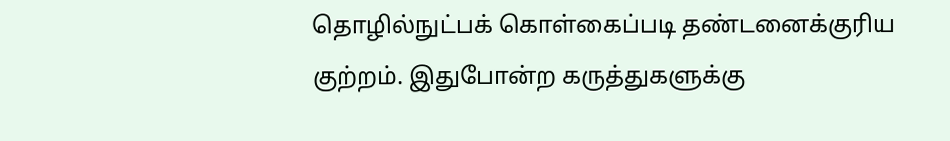தொழில்நுட்பக் கொள்கைப்படி தண்டனைக்குரிய குற்றம். இதுபோன்ற கருத்துகளுக்கு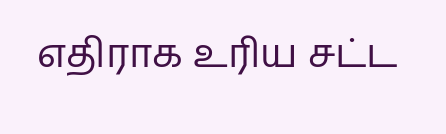எதிராக உரிய சட்ட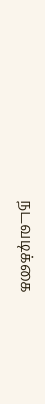நடவடிக்கை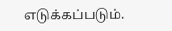எடுக்கப்படும்.